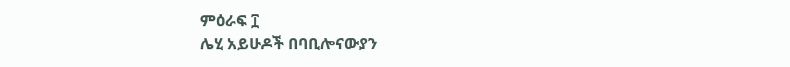ምዕራፍ ፲
ሌሂ አይሁዶች በባቢሎናውያን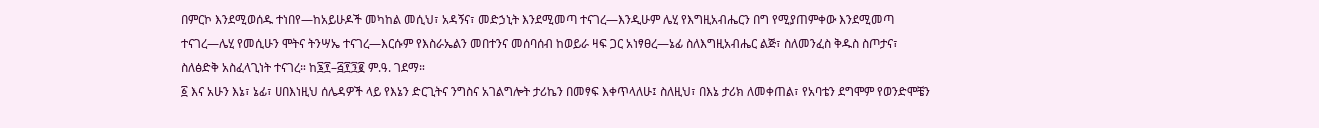በምርኮ እንደሚወሰዱ ተነበየ—ከአይሁዶች መካከል መሲህ፣ አዳኝና፣ መድኃኒት እንደሚመጣ ተናገረ—እንዲሁም ሌሂ የእግዚአብሔርን በግ የሚያጠምቀው እንደሚመጣ ተናገረ—ሌሂ የመሲሁን ሞትና ትንሣኤ ተናገረ—እርሱም የእስራኤልን መበተንና መሰባሰብ ከወይራ ዛፍ ጋር አነፃፀረ—ኔፊ ስለእግዚአብሔር ልጅ፣ ስለመንፈስ ቅዱስ ስጦታና፣ ስለፅድቅ አስፈላጊነት ተናገረ። ከ፮፻–፭፻፺፪ ም.ዓ. ገደማ።
፩ እና አሁን እኔ፣ ኔፊ፣ ሀበእነዚህ ሰሌዳዎች ላይ የእኔን ድርጊትና ንግስና አገልግሎት ታሪኬን በመፃፍ እቀጥላለሁ፤ ስለዚህ፣ በእኔ ታሪክ ለመቀጠል፣ የአባቴን ደግሞም የወንድሞቼን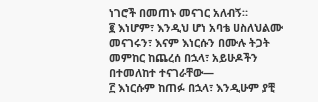ነገሮች በመጠኑ መናገር አለብኝ።
፪ እነሆም፣ እንዲህ ሆነ አባቴ ሀስለህልሙ መናገሩን፣ እናም እነርሱን በሙሉ ትጋት መምከር ከጨረሰ በኋላ፣ አይሁዶችን በተመለከተ ተናገራቸው—
፫ እነርሱም ከጠፉ በኋላ፣ እንዲሁም ያቺ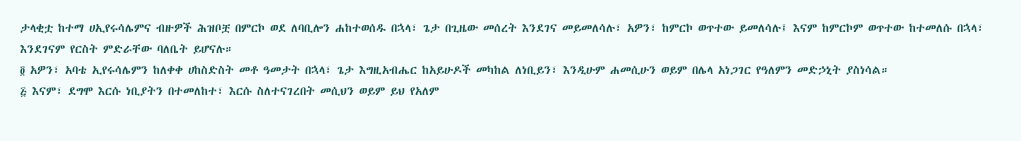ታላቂቷ ከተማ ሀኢየሩሳሌምና ብዙዎች ሕዝቦቿ በምርኮ ወደ ለባቢሎን ሐከተወሰዱ በኋላ፣ ጌታ በጊዜው መሰረት እንደገና መይመለሳሉ፣ አዎን፣ ከምርኮ ወጥተው ይመለሳሉ፤ እናም ከምርኮም ወጥተው ከተመለሱ በኋላ፣ እንደገናም የርስት ምድራቸው ባለቤት ይሆናሉ።
፬ አዎን፣ አባቴ ኢየሩሳሌምን ከለቀቀ ሀከስድስት መቶ ዓመታት በኋላ፣ ጌታ እግዚአብሔር ከአይሁዶች መካከል ለነቢይን፣ እንዲሁም ሐመሲሁን ወይም በሌላ አነጋገር የዓለምን መድኃኒት ያስነሳል።
፭ እናም፣ ደግሞ እርሱ ነቢያትን በተመለከተ፣ እርሱ ስለተናገረበት መሲህን ወይም ይህ የአለም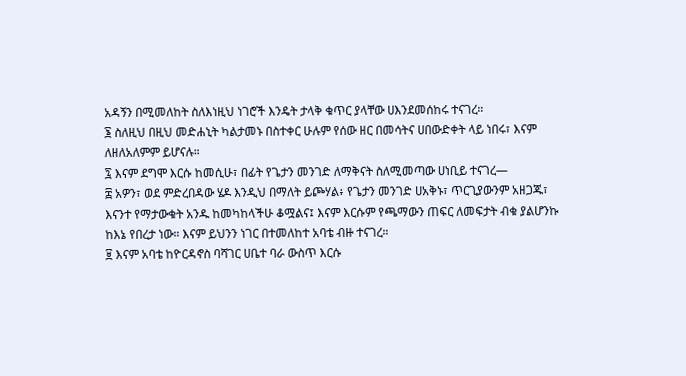አዳኝን በሚመለከት ስለእነዚህ ነገሮች እንዴት ታላቅ ቁጥር ያላቸው ሀእንደመሰከሩ ተናገረ።
፮ ስለዚህ በዚህ መድሐኒት ካልታመኑ በስተቀር ሁሉም የሰው ዘር በመሳትና ሀበውድቀት ላይ ነበሩ፣ እናም ለዘለአለምም ይሆናሉ።
፯ እናም ደግሞ እርሱ ከመሲሁ፣ በፊት የጌታን መንገድ ለማቅናት ስለሚመጣው ሀነቢይ ተናገረ—
፰ አዎን፣ ወደ ምድረበዳው ሄዶ እንዲህ በማለት ይጮሃል፥ የጌታን መንገድ ሀአቅኑ፣ ጥርጊያውንም አዘጋጁ፣ እናንተ የማታውቁት አንዱ ከመካከላችሁ ቆሟልና፤ እናም እርሱም የጫማውን ጠፍር ለመፍታት ብቁ ያልሆንኩ ከእኔ የበረታ ነው። እናም ይህንን ነገር በተመለከተ አባቴ ብዙ ተናገረ።
፱ እናም አባቴ ከዮርዳኖስ ባሻገር ሀቤተ ባራ ውስጥ እርሱ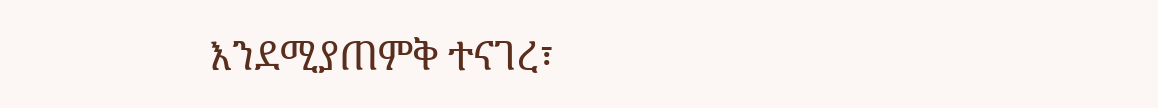እንደሚያጠምቅ ተናገረ፣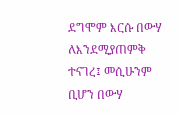ደግሞም እርሱ በውሃ ለእንደሚያጠምቅ ተናገረ፤ መሲሁንም ቢሆን በውሃ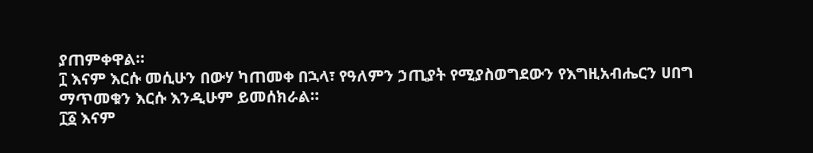ያጠምቀዋል።
፲ እናም እርሱ መሲሁን በውሃ ካጠመቀ በኋላ፣ የዓለምን ኃጢያት የሚያስወግደውን የእግዚአብሔርን ሀበግ ማጥመቁን እርሱ እንዲሁም ይመሰክራል።
፲፩ እናም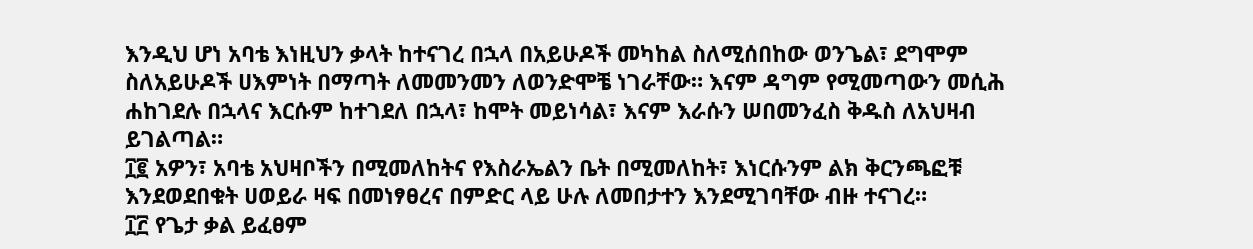እንዲህ ሆነ አባቴ እነዚህን ቃላት ከተናገረ በኋላ በአይሁዶች መካከል ስለሚሰበከው ወንጌል፣ ደግሞም ስለአይሁዶች ሀእምነት በማጣት ለመመንመን ለወንድሞቼ ነገራቸው። እናም ዳግም የሚመጣውን መሲሕ ሐከገደሉ በኋላና እርሱም ከተገደለ በኋላ፣ ከሞት መይነሳል፣ እናም እራሱን ሠበመንፈስ ቅዱስ ለአህዛብ ይገልጣል።
፲፪ አዎን፣ አባቴ አህዛቦችን በሚመለከትና የእስራኤልን ቤት በሚመለከት፣ እነርሱንም ልክ ቅርንጫፎቹ እንደወደበቁት ሀወይራ ዛፍ በመነፃፀረና በምድር ላይ ሁሉ ለመበታተን እንደሚገባቸው ብዙ ተናገረ።
፲፫ የጌታ ቃል ይፈፀም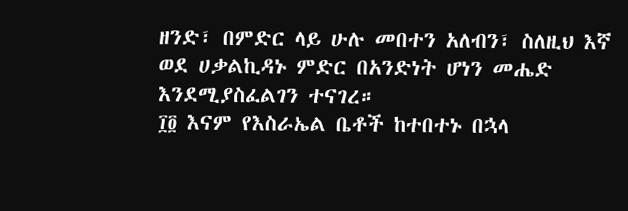ዘንድ፣ በምድር ላይ ሁሉ መበተን አለብን፣ ስለዚህ እኛ ወደ ሀቃልኪዳኑ ምድር በአንድነት ሆነን መሔድ እንደሚያስፈልገን ተናገረ።
፲፬ እናም የእስራኤል ቤቶች ከተበተኑ በኋላ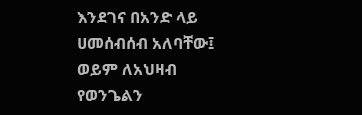እንደገና በአንድ ላይ ሀመሰብሰብ አለባቸው፤ ወይም ለአህዛብ የወንጌልን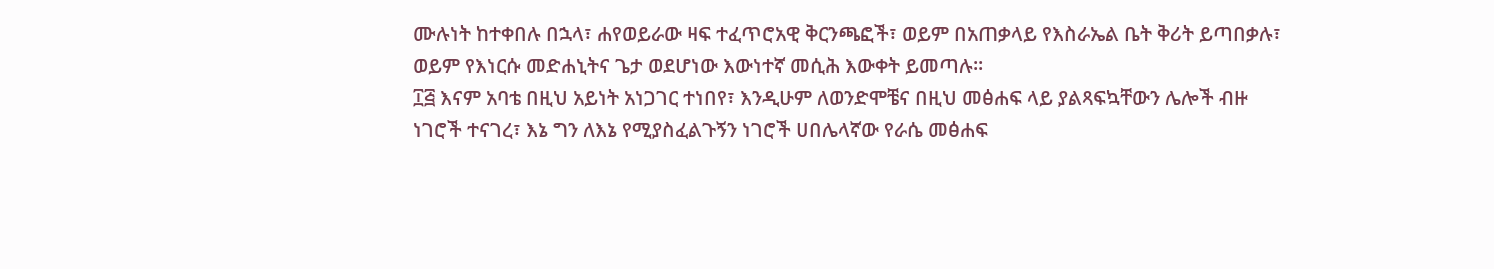ሙሉነት ከተቀበሉ በኋላ፣ ሐየወይራው ዛፍ ተፈጥሮአዊ ቅርንጫፎች፣ ወይም በአጠቃላይ የእስራኤል ቤት ቅሪት ይጣበቃሉ፣ ወይም የእነርሱ መድሐኒትና ጌታ ወደሆነው እውነተኛ መሲሕ እውቀት ይመጣሉ።
፲፭ እናም አባቴ በዚህ አይነት አነጋገር ተነበየ፣ እንዲሁም ለወንድሞቼና በዚህ መፅሐፍ ላይ ያልጻፍኳቸውን ሌሎች ብዙ ነገሮች ተናገረ፣ እኔ ግን ለእኔ የሚያስፈልጉኝን ነገሮች ሀበሌላኛው የራሴ መፅሐፍ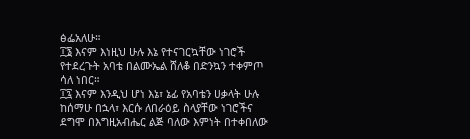ፅፌአለሁ።
፲፮ እናም እነዚህ ሁሉ እኔ የተናገርኳቸው ነገሮች የተደረጉት አባቴ በልሙኤል ሸለቆ በድንኳን ተቀምጦ ሳለ ነበር።
፲፯ እናም እንዲህ ሆነ እኔ፣ ኔፊ የአባቴን ሀቃላት ሁሉ ከሰማሁ በኋላ፣ እርሱ ለበራዕይ ስላያቸው ነገሮችና ደግሞ በእግዚአብሔር ልጅ ባለው እምነት በተቀበለው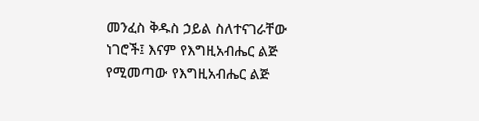መንፈስ ቅዱስ ኃይል ስለተናገራቸው ነገሮች፤ እናም የእግዚአብሔር ልጅ የሚመጣው የእግዚአብሔር ልጅ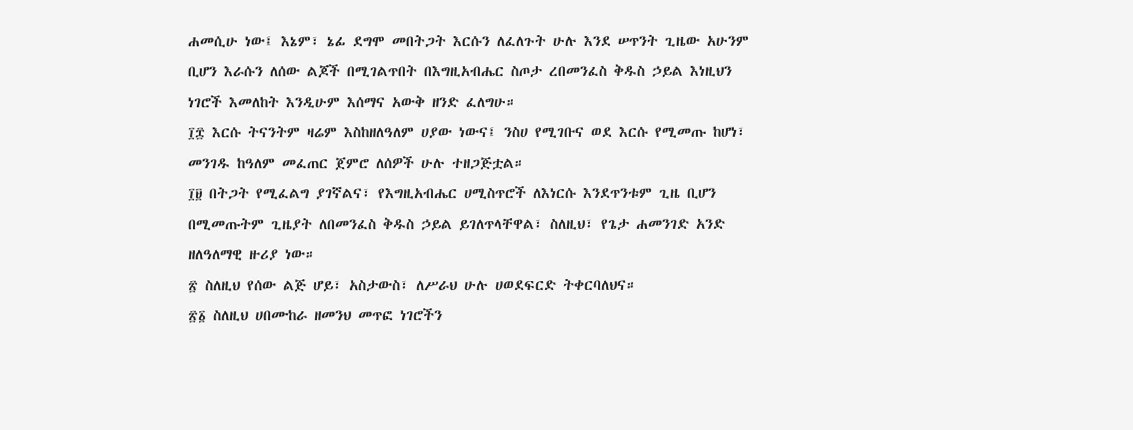ሐመሲሁ ነው፤ እኔም፣ ኔፊ ደግሞ መበትጋት እርሱን ለፈለጉት ሁሉ እንደ ሠጥንት ጊዜው አሁንም ቢሆን እራሱን ለሰው ልጆች በሚገልጥበት በእግዚአብሔር ስጦታ ረበመንፈስ ቅዱስ ኃይል እነዚህን ነገሮች እመለከት እንዲሁም እሰማና አውቅ ዘንድ ፈለግሁ።
፲፰ እርሱ ትናንትም ዛሬም እስከዘለዓለም ሀያው ነውና፤ ንስሀ የሚገቡና ወደ እርሱ የሚመጡ ከሆነ፣ መንገዱ ከዓለም መፈጠር ጀምሮ ለሰዎች ሁሉ ተዘጋጅቷል።
፲፱ በትጋት የሚፈልግ ያገኛልና፣ የእግዚአብሔር ሀሚስጥሮች ለእነርሱ እንደጥንቱም ጊዜ ቢሆን በሚመጡትም ጊዜያት ለበመንፈስ ቅዱስ ኃይል ይገለጥላቸዋል፣ ስለዚህ፣ የጌታ ሐመንገድ አንድ ዘለዓለማዊ ዙሪያ ነው።
፳ ስለዚህ የሰው ልጅ ሆይ፣ አስታውስ፣ ለሥራህ ሁሉ ሀወደፍርድ ትቀርባለህና።
፳፩ ስለዚህ ሀበሙከራ ዘመንህ መጥፎ ነገሮችን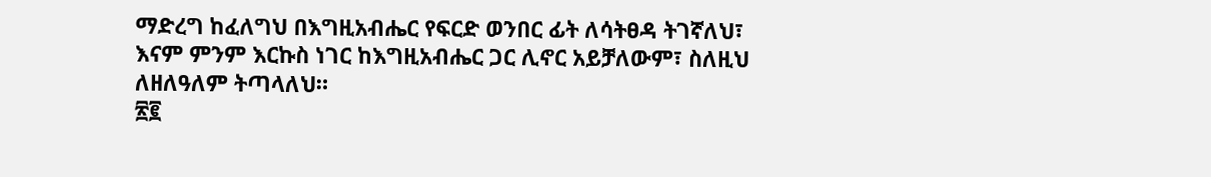ማድረግ ከፈለግህ በእግዚአብሔር የፍርድ ወንበር ፊት ለሳትፀዳ ትገኛለህ፣ እናም ምንም እርኩስ ነገር ከእግዚአብሔር ጋር ሊኖር አይቻለውም፣ ስለዚህ ለዘለዓለም ትጣላለህ።
፳፪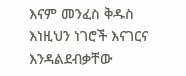እናም መንፈስ ቅዱስ እነዚህን ነገሮች እናገርና እንዳልደብቃቸው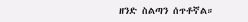ዘንድ ስልጣን ሰጥቶኛል።